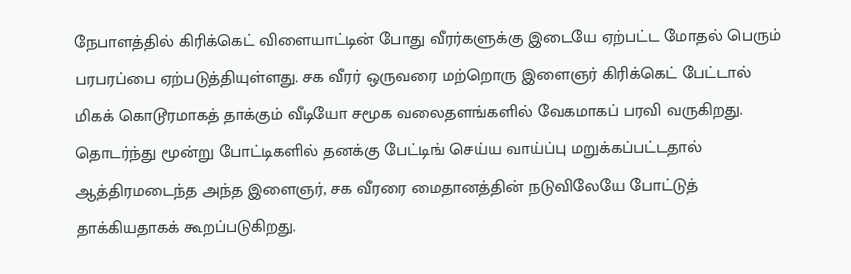நேபாளத்தில் கிரிக்கெட் விளையாட்டின் போது வீரர்களுக்கு இடையே ஏற்பட்ட மோதல் பெரும் பரபரப்பை ஏற்படுத்தியுள்ளது. சக வீரர் ஒருவரை மற்றொரு இளைஞர் கிரிக்கெட் பேட்டால் மிகக் கொடூரமாகத் தாக்கும் வீடியோ சமூக வலைதளங்களில் வேகமாகப் பரவி வருகிறது. தொடர்ந்து மூன்று போட்டிகளில் தனக்கு பேட்டிங் செய்ய வாய்ப்பு மறுக்கப்பட்டதால் ஆத்திரமடைந்த அந்த இளைஞர், சக வீரரை மைதானத்தின் நடுவிலேயே போட்டுத் தாக்கியதாகக் கூறப்படுகிறது.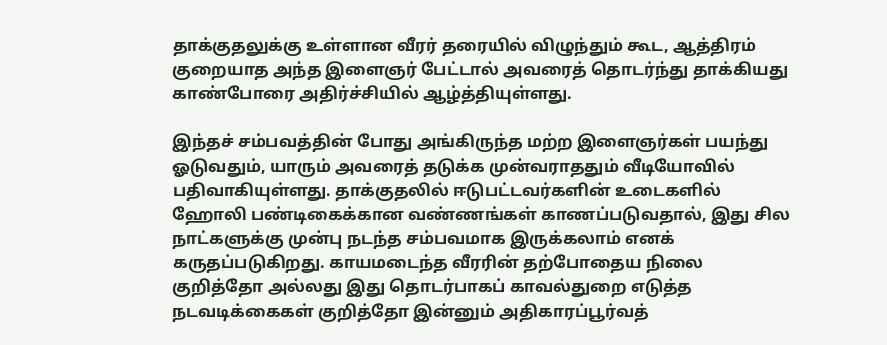தாக்குதலுக்கு உள்ளான வீரர் தரையில் விழுந்தும் கூட, ஆத்திரம் குறையாத அந்த இளைஞர் பேட்டால் அவரைத் தொடர்ந்து தாக்கியது காண்போரை அதிர்ச்சியில் ஆழ்த்தியுள்ளது.

இந்தச் சம்பவத்தின் போது அங்கிருந்த மற்ற இளைஞர்கள் பயந்து ஓடுவதும், யாரும் அவரைத் தடுக்க முன்வராததும் வீடியோவில் பதிவாகியுள்ளது. தாக்குதலில் ஈடுபட்டவர்களின் உடைகளில் ஹோலி பண்டிகைக்கான வண்ணங்கள் காணப்படுவதால், இது சில நாட்களுக்கு முன்பு நடந்த சம்பவமாக இருக்கலாம் எனக் கருதப்படுகிறது. காயமடைந்த வீரரின் தற்போதைய நிலை குறித்தோ அல்லது இது தொடர்பாகப் காவல்துறை எடுத்த நடவடிக்கைகள் குறித்தோ இன்னும் அதிகாரப்பூர்வத்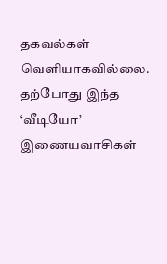தகவல்கள் வெளியாகவில்லை. தற்போது இந்த ‘வீடியோ’ இணையவாசிகள்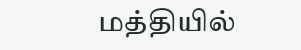மத்தியில்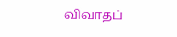விவாதப்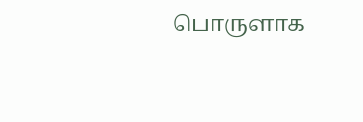பொருளாக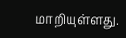மாறியுள்ளது.